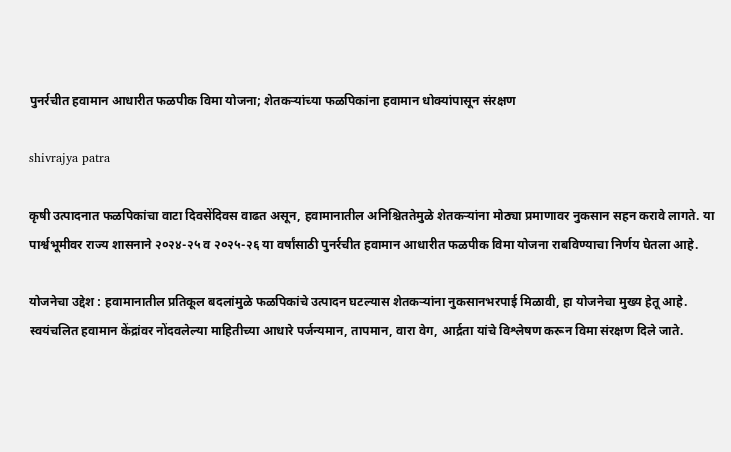पुनर्रचीत हवामान आधारीत फळपीक विमा योजना; शेतकऱ्यांच्या फळपिकांना हवामान धोक्यांपासून संरक्षण

shivrajya patra

कृषी उत्पादनात फळपिकांचा वाटा दिवसेंदिवस वाढत असून, हवामानातील अनिश्चिततेमुळे शेतकऱ्यांना मोठ्या प्रमाणावर नुकसान सहन करावे लागते. या पार्श्वभूमीवर राज्य शासनाने २०२४-२५ व २०२५-२६ या वर्षांसाठी पुनर्रचीत हवामान आधारीत फळपीक विमा योजना राबविण्याचा निर्णय घेतला आहे.

योजनेचा उद्देश : हवामानातील प्रतिकूल बदलांमुळे फळपिकांचे उत्पादन घटल्यास शेतकऱ्यांना नुकसानभरपाई मिळावी, हा योजनेचा मुख्य हेतू आहे. स्वयंचलित हवामान केंद्रांवर नोंदवलेल्या माहितीच्या आधारे पर्जन्यमान, तापमान, वारा वेग, आर्द्रता यांचे विश्लेषण करून विमा संरक्षण दिले जाते.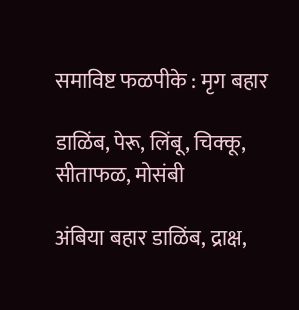समाविष्ट फळपीके : मृग बहार

डाळिंब, पेरू, लिंबू, चिक्कू, सीताफळ, मोसंबी

अंबिया बहार डाळिंब, द्राक्ष,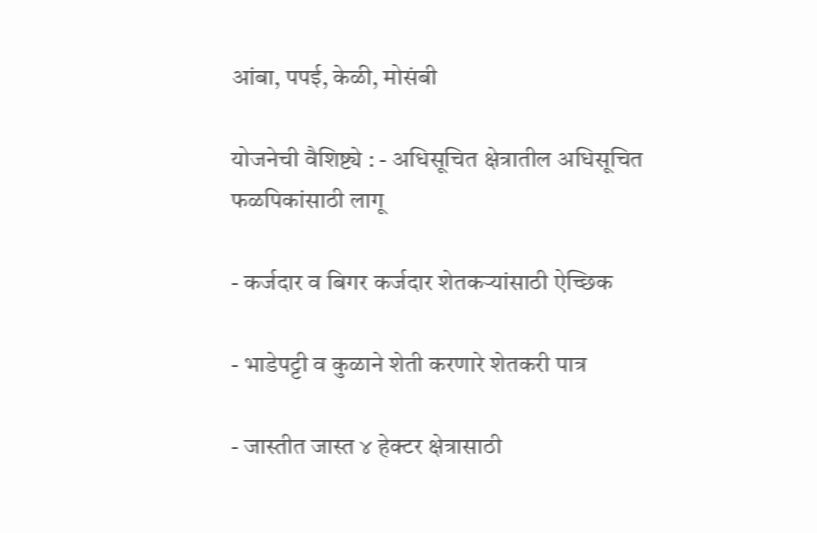आंबा, पपई, केळी, मोसंबी

योजनेची वैशिष्ट्ये : - अधिसूचित क्षेत्रातील अधिसूचित फळपिकांसाठी लागू

- कर्जदार व बिगर कर्जदार शेतकऱ्यांसाठी ऐच्छिक

- भाडेपट्टी व कुळाने शेती करणारे शेतकरी पात्र

- जास्तीत जास्त ४ हेक्टर क्षेत्रासाठी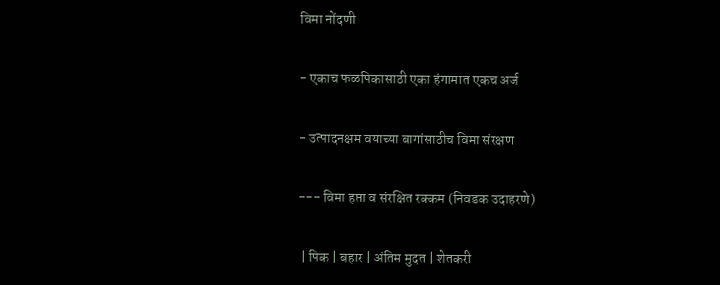विमा नोंदणी

- एकाच फळपिकासाठी एका हंगामात एकच अर्ज

- उत्पादनक्षम वयाच्या बागांसाठीच विमा संरक्षण

--- विमा हप्ता व संरक्षित रक्कम (निवडक उदाहरणे)

 | पिक | बहार | अंतिम मुदत | शेतकरी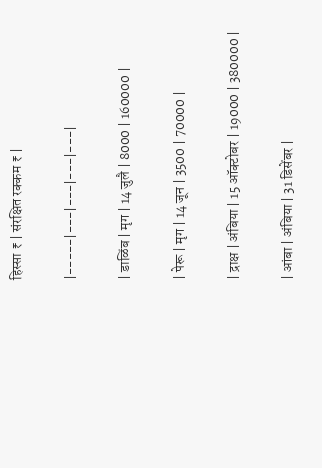हिस्सा ₹ | संरक्षित रक्कम ₹ |

|-----|---|---|---|---|

| डाळिंब | मृग | 14 जुलै | 8000 | 160000 |

| पेरू | मृग | 14 जून | 3500 | 70000 |

| द्राक्ष | अंबिया | 15 ऑक्टोबर | 19000 | 380000 |

| आंबा | अंबिया | 31 डिसेंबर |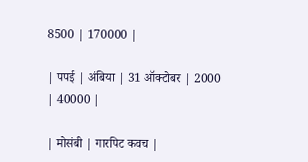8500 | 170000 |

| पपई | अंबिया | 31 ऑक्टोबर | 2000 | 40000 |

| मोसंबी | गारपिट कवच |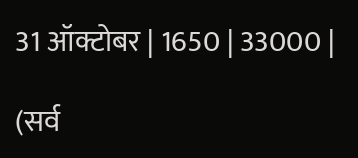31 ऑक्टोबर | 1650 | 33000 |

(सर्व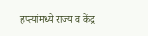हप्त्यांमध्ये राज्य व केंद्र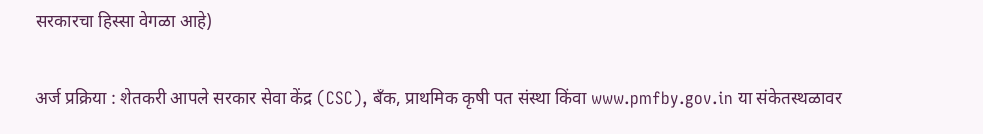सरकारचा हिस्सा वेगळा आहे)

अर्ज प्रक्रिया : शेतकरी आपले सरकार सेवा केंद्र (CSC), बँक, प्राथमिक कृषी पत संस्था किंवा www.pmfby.gov.in या संकेतस्थळावर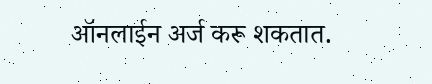ऑनलाईन अर्ज करू शकतात.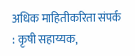अधिक माहितीकरिता संपर्क : कृषी सहाय्यक,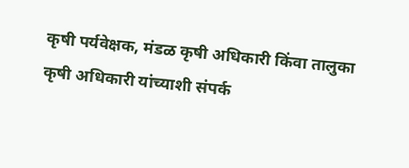कृषी पर्यवेक्षक, मंडळ कृषी अधिकारी किंवा तालुका कृषी अधिकारी यांच्याशी संपर्क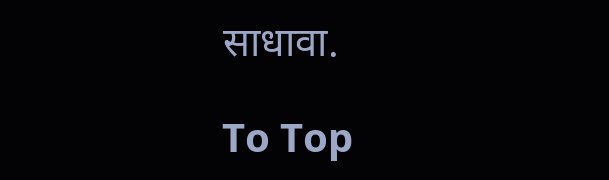साधावा.

To Top